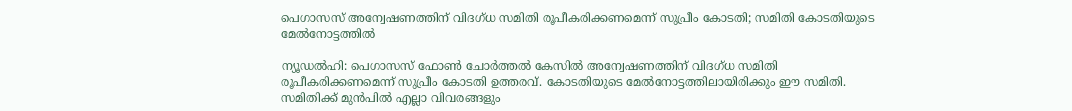പെഗാസസ് അന്വേഷണത്തിന് വിദഗ്ധ സമിതി രൂപീകരിക്കണമെന്ന് സുപ്രീം കോടതി; സമിതി കോടതിയുടെ മേല്‍നോട്ടത്തിൽ

ന്യൂഡൽഹി: പെഗാസസ് ഫോൺ ചോർത്തൽ കേസില്‍ അന്വേഷണത്തിന് വിദഗ്ധ സമിതി രൂപീകരിക്കണമെന്ന് സുപ്രീം കോടതി ഉത്തരവ്. കോടതിയുടെ മേല്‍നോട്ടത്തിലായിരിക്കും ഈ സമിതി. സമിതിക്ക് മുൻപിൽ എല്ലാ വിവരങ്ങളും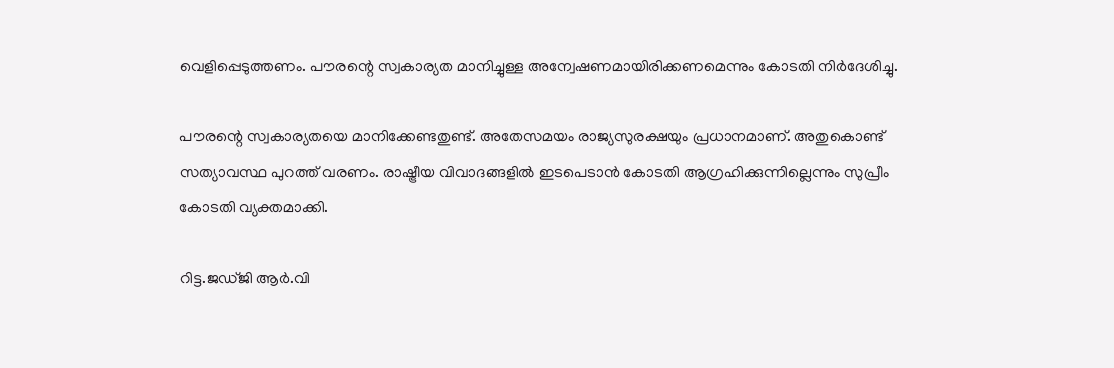വെളിപ്പെടുത്തണം. പൗരന്റെ സ്വകാര്യത മാനിച്ചുള്ള അന്വേഷണമായിരിക്കണമെന്നും കോടതി നിര്‍ദേശിച്ചു.

പൗരന്റെ സ്വകാര്യതയെ മാനിക്കേണ്ടതുണ്ട്. അതേസമയം രാജ്യസുരക്ഷയും പ്രധാനമാണ്. അതുകൊണ്ട് സത്യാവസ്ഥ പുറത്ത് വരണം. രാഷ്ട്രീയ വിവാദങ്ങളിൽ ഇടപെടാൻ കോടതി ആഗ്രഹിക്കുന്നില്ലെന്നും സുപ്രീം കോടതി വ്യക്തമാക്കി.

റിട്ട.ജഡ്ജി ആര്‍.വി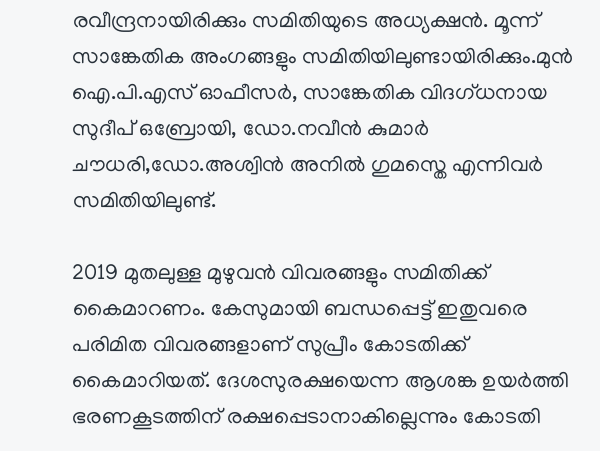രവീന്ദ്രനായിരിക്കും സമിതിയുടെ അധ്യക്ഷന്‍. മൂന്ന് സാങ്കേതിക അംഗങ്ങളും സമിതിയിലുണ്ടായിരിക്കും.മുന്‍ ഐ.പി.എസ് ഓഫീസര്‍, സാങ്കേതിക വിദഗ്ധനായ സുദീപ് ഒബ്രോയി, ഡോ.നവീൻ കുമാർ ചൗധരി,ഡോ.അശ്വിൻ അനിൽ ഗുമസ്തെ എന്നിവര്‍ സമിതിയിലുണ്ട്.

2019 മുതലുള്ള മുഴുവന്‍ വിവരങ്ങളും സമിതിക്ക് കൈമാറണം. കേസുമായി ബന്ധപ്പെട്ട് ഇതുവരെ പരിമിത വിവരങ്ങളാണ് സുപ്രീം കോടതിക്ക് കൈമാറിയത്. ദേശസുരക്ഷയെന്ന ആശങ്ക ഉയര്‍ത്തി ഭരണകൂടത്തിന് രക്ഷപ്പെടാനാകില്ലെന്നും കോടതി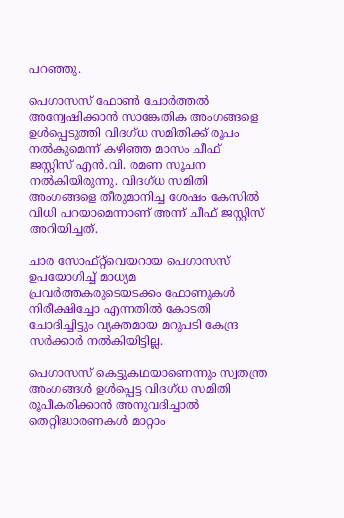പറഞ്ഞു.

പെഗാസസ് ഫോണ്‍ ചോർത്തൽ അന്വേഷിക്കാൻ സാങ്കേതിക അംഗങ്ങളെ ഉൾപ്പെടുത്തി വിദഗ്ധ സമിതിക്ക് രൂപം നൽകുമെന്ന് കഴിഞ്ഞ മാസം ചീഫ് ജസ്റ്റിസ് എൻ.വി. രമണ സൂചന നൽകിയിരുന്നു. വിദഗ്ധ സമിതി അംഗങ്ങളെ തീരുമാനിച്ച ശേഷം കേസിൽ വിധി പറയാമെന്നാണ് അന്ന് ചീഫ് ജസ്റ്റിസ് അറിയിച്ചത്.

ചാര സോഫ്റ്റ്‍വെയറായ പെഗാസസ് ഉപയോഗിച്ച് മാധ്യമ പ്രവര്‍ത്തകരുടെയടക്കം ഫോണുകൾ നിരീക്ഷിച്ചോ എന്നതിൽ കോടതി ചോദിച്ചിട്ടും വ്യക്തമായ മറുപടി കേന്ദ്ര സര്‍ക്കാര്‍ നൽകിയിട്ടില്ല.

പെഗാസസ് കെട്ടുകഥയാണെന്നും സ്വതന്ത്ര അംഗങ്ങൾ ഉൾപ്പെട്ട വിദഗ്ധ സമിതി രൂപീകരിക്കാൻ അനുവദിച്ചാൽ തെറ്റിദ്ധാരണകൾ മാറ്റാം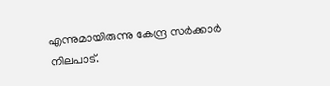എന്നുമായിരുന്നു കേന്ദ്ര സര്‍ക്കാര്‍ നിലപാട്.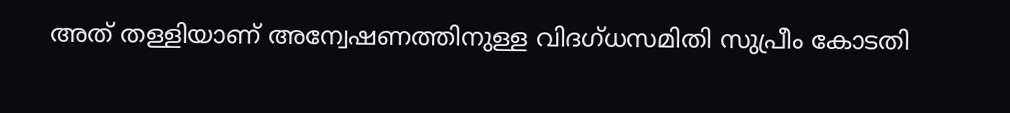അത് തള്ളിയാണ് അന്വേഷണത്തിനുള്ള വിദഗ്ധസമിതി സുപ്രീം കോടതി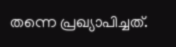തന്നെ പ്രഖ്യാപിച്ചത്.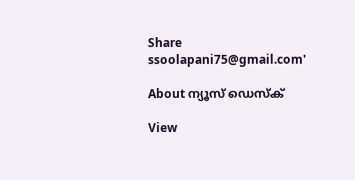Share
ssoolapani75@gmail.com'

About ന്യൂസ് ഡെസ്ക്

View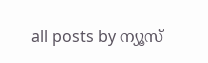all posts by ന്യൂസ്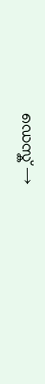ഡെസ്ക് →